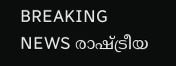BREAKING NEWS രാഷ്ട്രീയ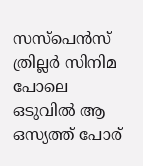സസ്‌പെന്‍സ് ത്രില്ലർ സിനിമ പോലെ ഒടുവില്‍ ആ ഒസ്യത്ത് പോര്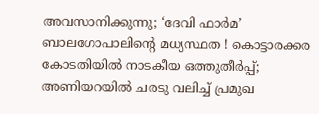അവസാനിക്കുന്നു; ‘ദേവി ഫാര്‍മ’ ബാലഗോപാലിന്റെ മധ്യസ്ഥത ! കൊട്ടാരക്കര കോടതിയില്‍ നാടകീയ ഒത്തുതീര്‍പ്പ്; അണിയറയില്‍ ചരടു വലിച്ച് പ്രമുഖ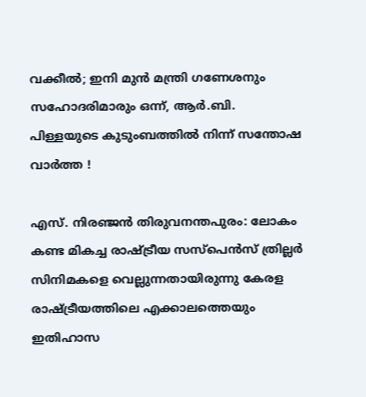വക്കീല്‍; ഇനി മുൻ മന്ത്രി ഗണേശനും സഹോദരിമാരും ഒന്ന്, ആർ.ബി. പിള്ളയുടെ കുടുംബത്തിൽ നിന്ന് സന്തോഷ വാർത്ത !

എസ്. നിരഞ്ജൻ തിരുവനന്തപുരം: ലോകം കണ്ട മികച്ച രാഷ്ട്രീയ സസ്‌പെന്‍സ് ത്രില്ലര്‍ സിനിമകളെ വെല്ലുന്നതായിരുന്നു കേരള രാഷ്ട്രീയത്തിലെ എക്കാലത്തെയും ഇതിഹാസ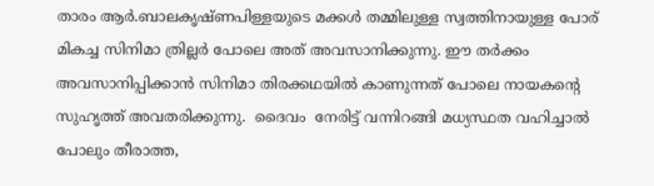താരം ആര്‍.ബാലകൃഷ്ണപിള്ളയുടെ മക്കള്‍ തമ്മിലുള്ള സ്വത്തിനായുള്ള പോര്  മികച്ച സിനിമാ ത്രില്ലര്‍ പോലെ അത് അവസാനിക്കുന്നു. ഈ തർക്കം അവസാനിപ്പിക്കാന്‍ സിനിമാ തിരക്കഥയിൽ കാണുന്നത് പോലെ നായകന്റെ സുഹൃത്ത് അവതരിക്കുന്നു.  ദൈവം  നേരിട്ട് വന്നിറങ്ങി മധ്യസ്ഥത വഹിച്ചാല്‍ പോലും തീരാത്ത,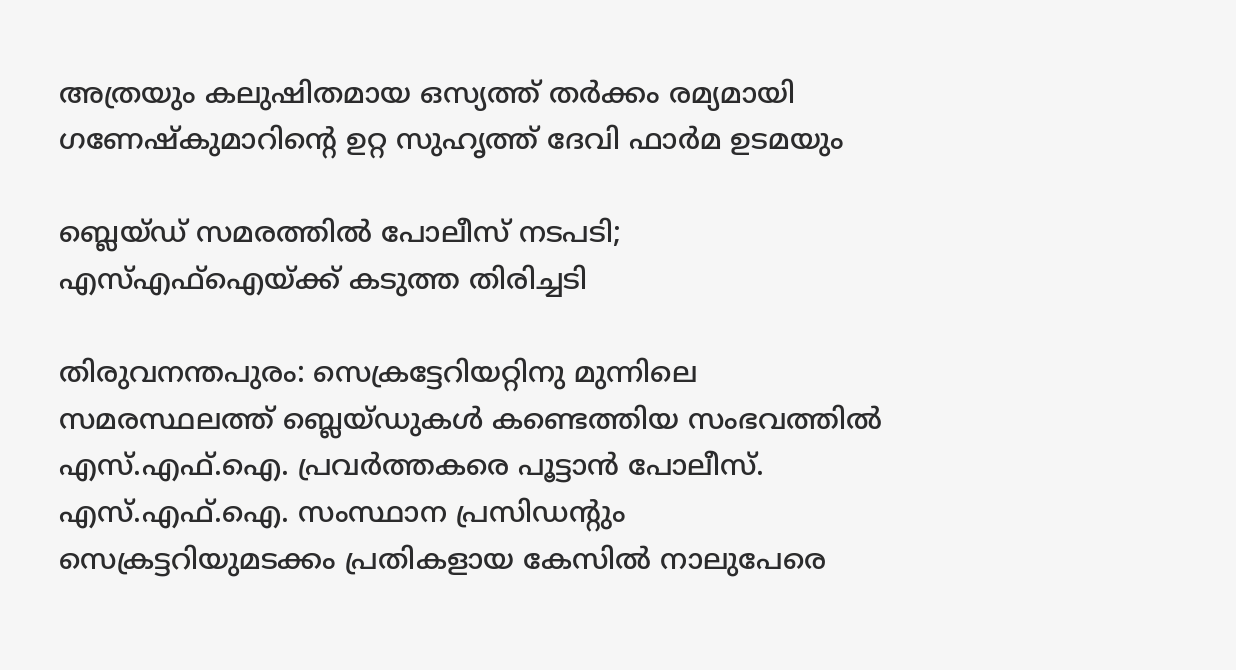അത്രയും കലുഷിതമായ ഒസ്യത്ത് തര്‍ക്കം രമ്യമായി ഗണേഷ്‌കുമാറിന്റെ ഉറ്റ സുഹൃത്ത് ദേവി ഫാര്‍മ ഉടമയും

ബ്ലെയ്ഡ് സമരത്തിൽ പോലീസ് നടപടി; എസ്എഫ്ഐയ്ക്ക് കടുത്ത തിരിച്ചടി

തിരുവനന്തപുരം: സെക്രട്ടേറിയറ്റിനു മുന്നിലെ സമരസ്ഥലത്ത് ബ്ലെയ്ഡുകൾ കണ്ടെത്തിയ സംഭവത്തിൽ എസ്.എഫ്.ഐ. പ്രവർത്തകരെ പൂട്ടാൻ പോലീസ്. എസ്.എഫ്.ഐ. സംസ്ഥാന പ്രസിഡന്റും സെക്രട്ടറിയുമടക്കം പ്രതികളായ കേസിൽ നാലുപേരെ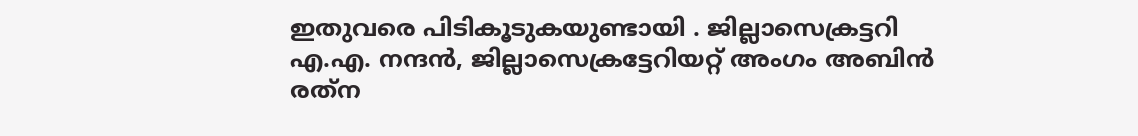ഇതുവരെ പിടികൂടുകയുണ്ടായി . ജില്ലാസെക്രട്ടറി എ.എ. നന്ദൻ, ജില്ലാസെക്രട്ടേറിയറ്റ് അംഗം അബിൻ രത്‌ന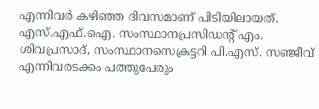എന്നിവർ കഴിഞ്ഞ ദിവസമാണ് പിടിയിലായത്. എസ്.എഫ്.ഐ. സംസ്ഥാനപ്രസിഡന്റ് എം. ശിവപ്രസാദ്, സംസ്ഥാനസെക്രട്ടറി പി.എസ്. സഞ്ജീവ് എന്നിവരടക്കം പത്തുപേരും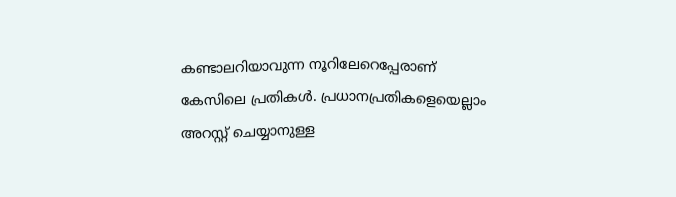കണ്ടാലറിയാവുന്ന നൂറിലേറെപ്പേരാണ് കേസിലെ പ്രതികൾ. പ്രധാനപ്രതികളെയെല്ലാം അറസ്റ്റ് ചെയ്യാനുള്ള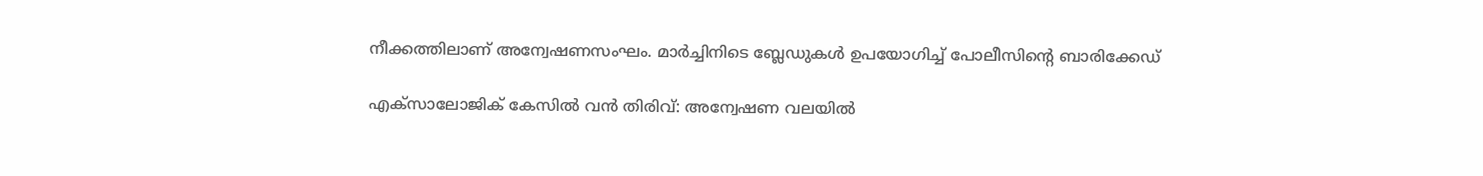നീക്കത്തിലാണ് അന്വേഷണസംഘം. മാർച്ചിനിടെ ബ്ലേഡുകൾ ഉപയോഗിച്ച് പോലീസിന്റെ ബാരിക്കേഡ്

എക്സാലോജിക് കേസിൽ വൻ തിരിവ്: അന്വേഷണ വലയിൽ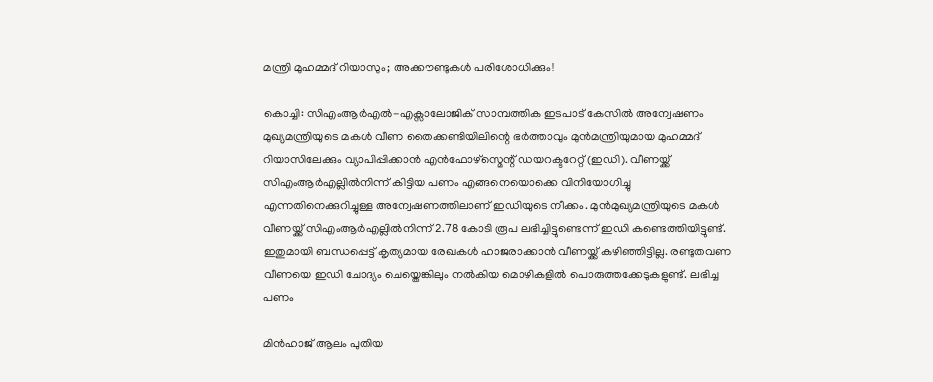മന്ത്രി മുഹമ്മദ് റിയാസും; അക്കൗണ്ടുകൾ പരിശോധിക്കും!

കൊച്ചി: സിഎംആർഎൽ-എക്സാലോജിക് സാമ്പത്തിക ഇടപാട് കേസിൽ അന്വേഷണം മുഖ്യമന്ത്രിയുടെ മകൾ വീണ തൈക്കണ്ടിയിലിന്റെ ഭർത്താവും മുൻമന്ത്രിയുമായ മുഹമ്മദ് റിയാസിലേക്കും വ്യാപിപ്പിക്കാൻ എൻഫോഴ്സ്മെന്റ് ഡയറക്ടറേറ്റ് (ഇഡി). വീണയ്ക്ക് സിഎംആർഎല്ലിൽനിന്ന് കിട്ടിയ പണം എങ്ങനെയൊക്കെ വിനിയോഗിച്ചു എന്നതിനെക്കുറിച്ചുള്ള അന്വേഷണത്തിലാണ് ഇഡിയുടെ നീക്കം. മുൻമുഖ്യമന്ത്രിയുടെ മകൾ വീണയ്ക്ക് സിഎംആർഎല്ലിൽനിന്ന് 2.78 കോടി രൂപ ലഭിച്ചിട്ടുണ്ടെന്ന് ഇഡി കണ്ടെത്തിയിട്ടുണ്ട്. ഇതുമായി ബന്ധപ്പെട്ട് കൃത്യമായ രേഖകൾ ഹാജരാക്കാൻ വീണയ്ക്ക് കഴിഞ്ഞിട്ടില്ല. രണ്ടുതവണ വീണയെ ഇഡി ചോദ്യം ചെയ്തെങ്കിലും നൽകിയ മൊഴികളിൽ പൊരുത്തക്കേടുകളുണ്ട്. ലഭിച്ച പണം

മിന്‍ഹാജ് ആലം പുതിയ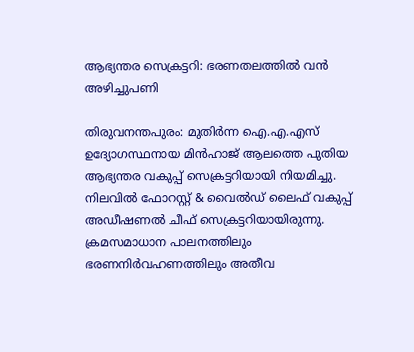ആഭ്യന്തര സെക്രട്ടറി: ഭരണതലത്തില്‍ വന്‍ അഴിച്ചുപണി

തിരുവനന്തപുരം: മുതിര്‍ന്ന ഐ.എ.എസ് ഉദ്യോഗസ്ഥനായ മിന്‍ഹാജ് ആലത്തെ പുതിയ ആഭ്യന്തര വകുപ്പ് സെക്രട്ടറിയായി നിയമിച്ചു. നിലവില്‍ ഫോറസ്റ്റ് & വൈല്‍ഡ് ലൈഫ് വകുപ്പ് അഡീഷണല്‍ ചീഫ് സെക്രട്ടറിയായിരുന്നു. ക്രമസമാധാന പാലനത്തിലും ഭരണനിര്‍വഹണത്തിലും അതീവ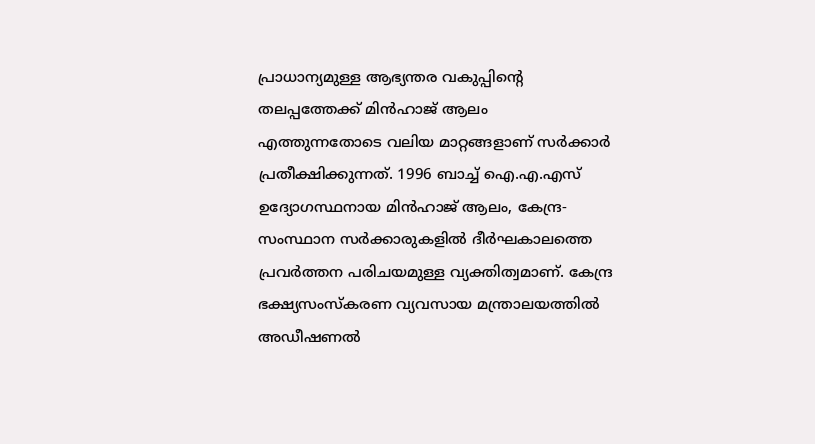പ്രാധാന്യമുള്ള ആഭ്യന്തര വകുപ്പിന്റെ തലപ്പത്തേക്ക് മിന്‍ഹാജ് ആലം എത്തുന്നതോടെ വലിയ മാറ്റങ്ങളാണ് സര്‍ക്കാര്‍ പ്രതീക്ഷിക്കുന്നത്. 1996 ബാച്ച് ഐ.എ.എസ് ഉദ്യോഗസ്ഥനായ മിന്‍ഹാജ് ആലം, കേന്ദ്ര-സംസ്ഥാന സര്‍ക്കാരുകളില്‍ ദീര്‍ഘകാലത്തെ പ്രവര്‍ത്തന പരിചയമുള്ള വ്യക്തിത്വമാണ്. കേന്ദ്ര ഭക്ഷ്യസംസ്‌കരണ വ്യവസായ മന്ത്രാലയത്തില്‍ അഡീഷണല്‍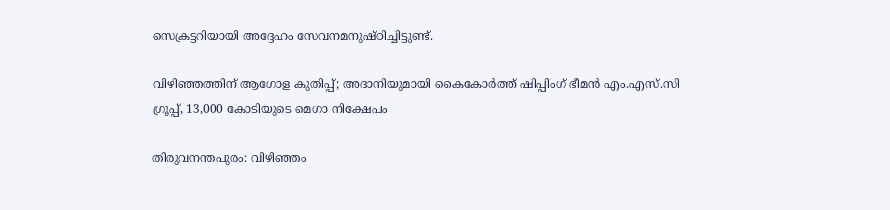സെക്രട്ടറിയായി അദ്ദേഹം സേവനമനുഷ്ഠിച്ചിട്ടുണ്ട്.

വിഴിഞ്ഞത്തിന് ആഗോള കുതിപ്പ്; അദാനിയുമായി കൈകോർത്ത് ഷിപ്പിംഗ് ഭീമൻ എം.എസ്.സി ഗ്രൂപ്പ്, 13,000 കോടിയുടെ മെഗാ നിക്ഷേപം

തിരുവനന്തപുരം: വിഴിഞ്ഞം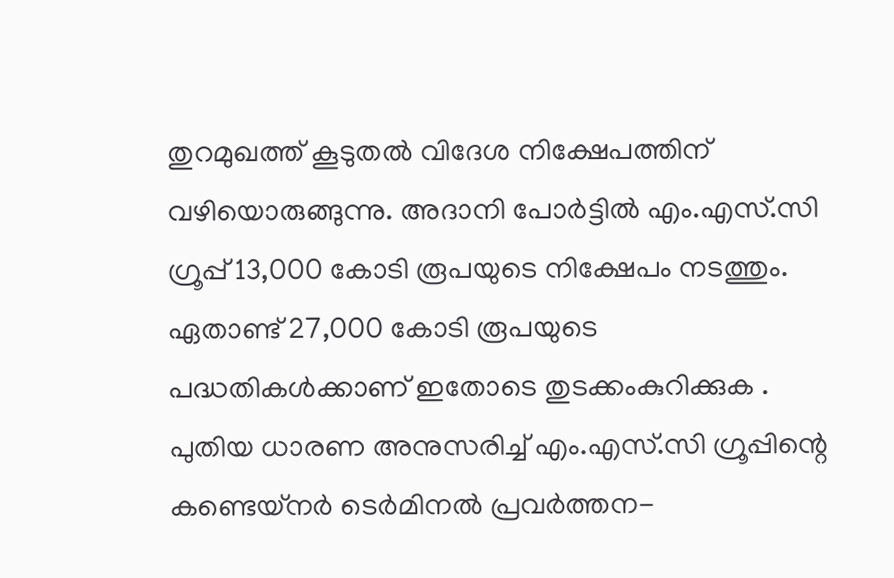തുറമുഖത്ത് കൂടുതൽ വിദേശ നിക്ഷേപത്തിന് വഴിയൊരുങ്ങുന്നു. അദാനി പോർട്ടിൽ എം.എസ്.സി ഗ്രൂപ്പ് 13,000 കോടി രൂപയുടെ നിക്ഷേപം നടത്തും. ഏതാണ്ട് 27,000 കോടി രൂപയുടെ പദ്ധതികൾക്കാണ് ഇതോടെ തുടക്കംകുറിക്കുക . പുതിയ ധാരണ അനുസരിച്ച് എം.എസ്.സി ഗ്രൂപ്പിന്റെ കണ്ടെയ്‌നർ ടെർമിനൽ പ്രവർത്തന-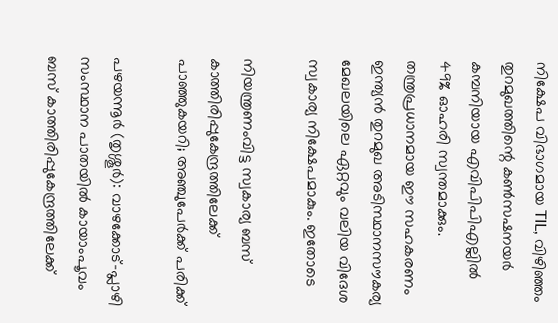നിക്ഷേപ വിഭാഗമായ TIL, വിഴിഞ്ഞം തുറമുഖത്തിന്റെ കൺസഷനയർ കമ്പനിയായ എവിപിപിഎല്ലിൽ 49% ഓഹരി സ്വന്തമാക്കും. തന്ത്രപ്രധാനമായ ഈ സഹകരണം ഇന്ത്യൻ തുറമുഖ അടിസ്ഥാനസൗകര്യ മേഖലയിലെ ഏറ്റവും വലിയ വിദേശ സ്വകാര്യ നിക്ഷേപമാകും. ഇതോടെ

നിയന്ത്രണംവിട്ട സ്വകാര്യ ബസ് കാത്തിരിപ്പുകേന്ദ്രത്തിലേക്ക് പാഞ്ഞുകയറി; അഞ്ചുപേർക്ക് പരിക്ക്

പഴയന്നൂർ (തൃശ്ശൂർ): വാഴക്കോട്-പ്ലാഴി സംസ്ഥാന പാതയിൽ കായാംപൂവം ബസ് കാത്തിരിപ്പുകേന്ദ്രത്തിലേക്ക്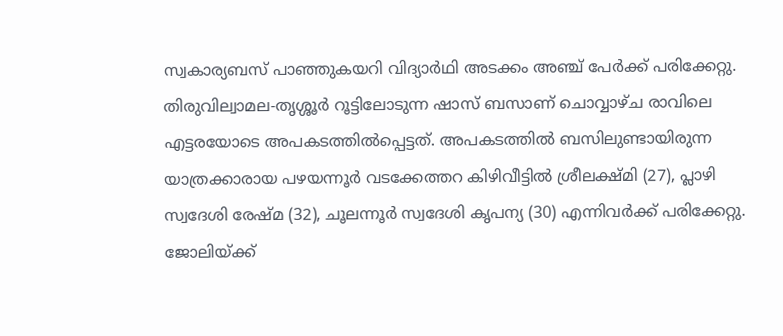സ്വകാര്യബസ് പാഞ്ഞുകയറി വിദ്യാർഥി അടക്കം അഞ്ച് പേർക്ക് പരിക്കേറ്റു. തിരുവില്വാമല-തൃശ്ശൂർ റൂട്ടിലോടുന്ന ഷാസ് ബസാണ് ചൊവ്വാഴ്ച രാവിലെ എട്ടരയോടെ അപകടത്തിൽപ്പെട്ടത്. അപകടത്തിൽ ബസിലുണ്ടായിരുന്ന യാത്രക്കാരായ പഴയന്നൂർ വടക്കേത്തറ കിഴിവീട്ടിൽ ശ്രീലക്ഷ്മി (27), പ്ലാഴി സ്വദേശി രേഷ്‌മ (32), ചൂലന്നൂർ സ്വദേശി കൃപന്യ (30) എന്നിവർക്ക് പരിക്കേറ്റു. ജോലിയ്ക്ക്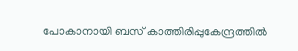പോകാനായി ബസ് കാത്തിരിപ്പുകേന്ദ്രത്തിൽ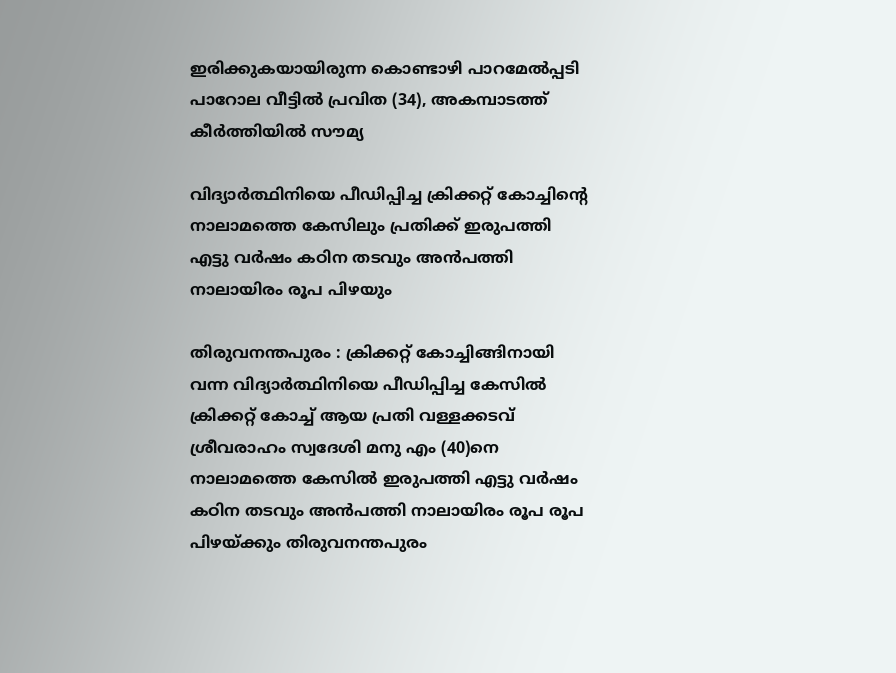ഇരിക്കുകയായിരുന്ന കൊണ്ടാഴി പാറമേൽപ്പടി പാറോല വീട്ടിൽ പ്രവിത (34), അകമ്പാടത്ത് കീർത്തിയിൽ സൗമ്യ

വിദ്യാർത്ഥിനിയെ പീഡിപ്പിച്ച ക്രിക്കറ്റ് കോച്ചിന്റെ നാലാമത്തെ കേസിലും പ്രതിക്ക് ഇരുപത്തി എട്ടു വർഷം കഠിന തടവും അൻപത്തി നാലായിരം രൂപ പിഴയും

തിരുവനന്തപുരം : ക്രിക്കറ്റ് കോച്ചിങ്ങിനായി വന്ന വിദ്യാർത്ഥിനിയെ പീഡിപ്പിച്ച കേസിൽ ക്രിക്കറ്റ് കോച്ച് ആയ പ്രതി വള്ളക്കടവ് ശ്രീവരാഹം സ്വദേശി മനു എം (40)നെ നാലാമത്തെ കേസിൽ ഇരുപത്തി എട്ടു വർഷം കഠിന തടവും അൻപത്തി നാലായിരം രൂപ രൂപ പിഴയ്ക്കും തിരുവനന്തപുരം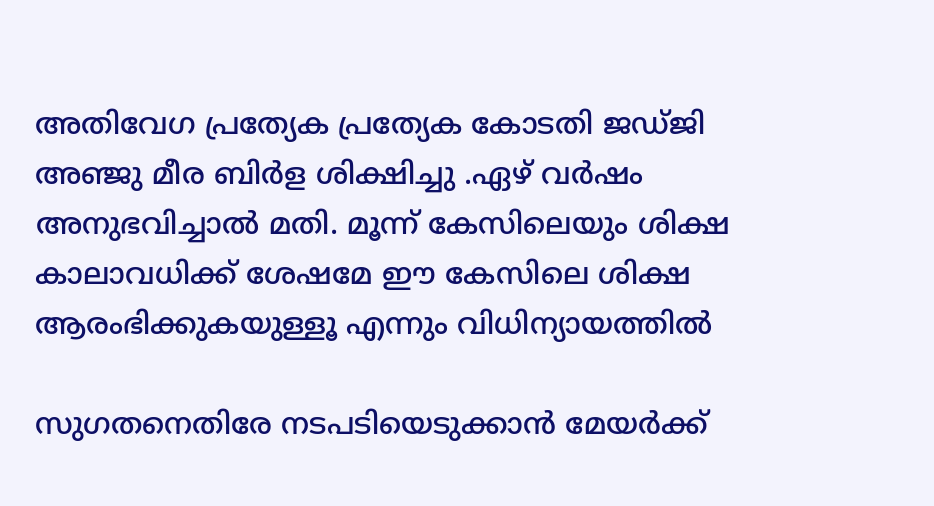അതിവേഗ പ്രത്യേക പ്രത്യേക കോടതി ജഡ്ജി അഞ്ജു മീര ബിർള ശിക്ഷിച്ചു .ഏഴ് വർഷം അനുഭവിച്ചാൽ മതി. മൂന്ന് കേസിലെയും ശിക്ഷ കാലാവധിക്ക് ശേഷമേ ഈ കേസിലെ ശിക്ഷ ആരംഭിക്കുകയുള്ളൂ എന്നും വിധിന്യായത്തിൽ

സുഗതനെതിരേ നടപടിയെടുക്കാൻ മേയർക്ക്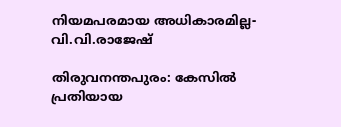നിയമപരമായ അധികാരമില്ല- വി.വി.രാജേഷ്

തിരുവനന്തപുരം: കേസിൽ പ്രതിയായ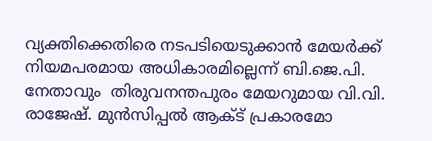വ്യക്തിക്കെതിരെ നടപടിയെടുക്കാൻ മേയർക്ക് നിയമപരമായ അധികാരമില്ലെന്ന് ബി.ജെ.പി. നേതാവും  തിരുവനന്തപുരം മേയറുമായ വി.വി. രാജേഷ്. മുൻസിപ്പൽ ആക്ട് പ്രകാരമോ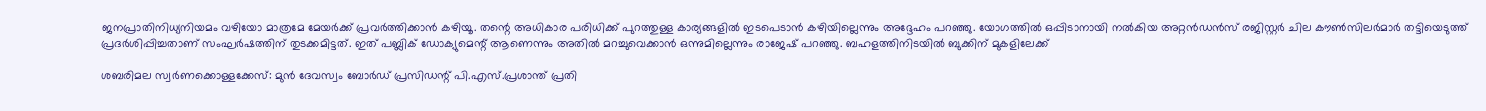ജനപ്രാതിനിധ്യനിയമം വഴിയോ മാത്രമേ മേയർക്ക് പ്രവർത്തിക്കാൻ കഴിയൂ. തന്റെ അധികാര പരിധിക്ക് പുറത്തുള്ള കാര്യങ്ങളിൽ ഇടപെടാൻ കഴിയില്ലെന്നും അദ്ദേഹം പറഞ്ഞു. യോഗത്തിൽ ഒപ്പിടാനായി നൽകിയ അറ്റൻഡൻസ് രജിസ്റ്റർ ചില കൗൺസിലർമാർ തട്ടിയെടുത്ത് പ്രദർശിപ്പിച്ചതാണ് സംഘർഷത്തിന് തുടക്കമിട്ടത്. ഇത് പബ്ലിക് ഡോക്യുമെന്റ് ആണെന്നും അതിൽ മറച്ചുവെക്കാൻ ഒന്നുമില്ലെന്നും രാജേഷ് പറഞ്ഞു. ബഹളത്തിനിടയിൽ ബുക്കിന് മുകളിലേക്ക്

ശബരിമല സ്വർണക്കൊള്ളക്കേസ്: മുൻ ദേവസ്വം ബോർഡ് പ്രസിഡന്റ് പി.എസ്.പ്രശാന്ത് പ്രതി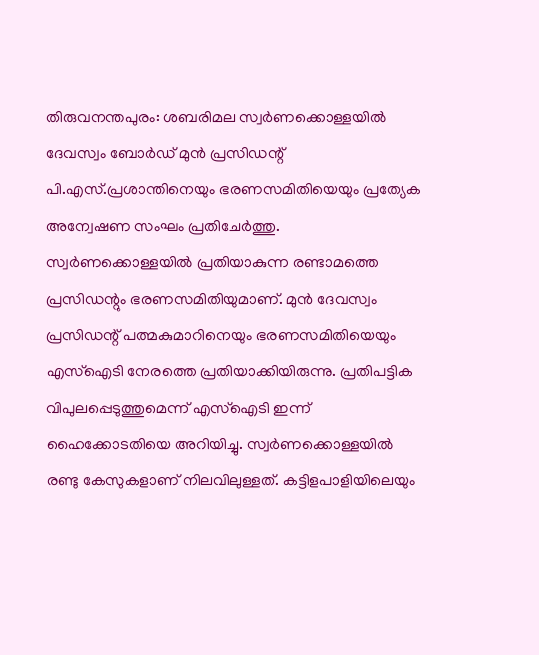തിരുവനന്തപുരം: ശബരിമല സ്വർണക്കൊള്ളയിൽ ദേവസ്വം ബോർഡ് മുൻ പ്രസിഡന്റ് പി.എസ്.പ്രശാന്തിനെയും ഭരണസമിതിയെയും പ്രത്യേക അന്വേഷണ സംഘം പ്രതിചേർത്തു. സ്വർണക്കൊള്ളയിൽ പ്രതിയാകുന്ന രണ്ടാമത്തെ പ്രസിഡന്റും ഭരണസമിതിയുമാണ്. മുൻ ദേവസ്വം പ്രസിഡന്റ് പത്മകുമാറിനെയും ഭരണസമിതിയെയും എസ്ഐടി നേരത്തെ പ്രതിയാക്കിയിരുന്നു. പ്രതിപട്ടിക വിപുലപ്പെടുത്തുമെന്ന് എസ്ഐടി ഇന്ന് ഹൈക്കോടതിയെ അറിയിച്ചു. സ്വർണക്കൊള്ളയിൽ രണ്ടു കേസുകളാണ് നിലവിലുള്ളത്. കട്ടിളപാളിയിലെയും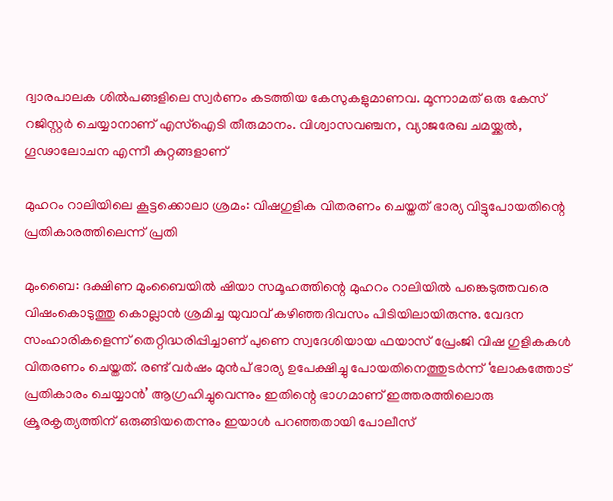ദ്വാരപാലക ശിൽപങ്ങളിലെ സ്വർണം കടത്തിയ കേസുകളുമാണവ. മൂന്നാമത് ഒരു കേസ് റജിസ്റ്റർ ചെയ്യാനാണ് എസ്ഐടി തീരുമാനം. വിശ്വാസവഞ്ചന, വ്യാജരേഖ ചമയ്ക്കൽ, ഗൂഢാലോചന എന്നീ കുറ്റങ്ങളാണ്

മുഹറം റാലിയിലെ കൂട്ടക്കൊലാ ശ്രമം: വിഷഗുളിക വിതരണം ചെയ്തത് ഭാര്യ വിട്ടുപോയതിന്റെ പ്രതികാരത്തിലെന്ന് പ്രതി

മുംബൈ: ദക്ഷിണ മുംബൈയിൽ ഷിയാ സമൂഹത്തിന്റെ മുഹറം റാലിയിൽ പങ്കെടുത്തവരെ വിഷംകൊടുത്തു കൊല്ലാൻ ശ്രമിച്ച യുവാവ് കഴിഞ്ഞദിവസം പിടിയിലായിരുന്നു. വേദന സംഹാരികളെന്ന് തെറ്റിദ്ധരിപ്പിച്ചാണ് പുണെ സ്വദേശിയായ ഫയാസ് പ്രേംജി വിഷ ഗുളികകൾ വിതരണം ചെയ്തത്. രണ്ട് വർഷം മുൻപ് ഭാര്യ ഉപേക്ഷിച്ചു പോയതിനെത്തുടർന്ന് ‘ലോകത്തോട് പ്രതികാരം ചെയ്യാൻ’ ആഗ്രഹിച്ചുവെന്നും ഇതിന്റെ ഭാഗമാണ് ഇത്തരത്തിലൊരു ക്രൂരകൃത്യത്തിന് ഒരുങ്ങിയതെന്നും ഇയാൾ പറഞ്ഞതായി പോലീസ്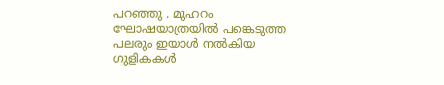പറഞ്ഞു . മുഹറം ഘോഷയാത്രയിൽ പങ്കെടുത്ത പലരും ഇയാൾ നൽകിയ ഗുളികകൾ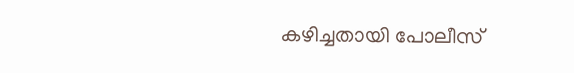കഴിച്ചതായി പോലീസ്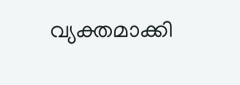വ്യക്തമാക്കി